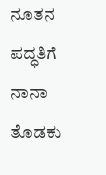ನೂತನ ಪದ್ಧತಿಗೆ ನಾನಾ ತೊಡಕು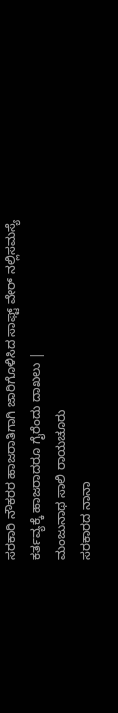ಸರಕಾರಿ ನೌಕರರ ಹಾಜರಾತಿಗಾಗಿ ಜಾರಿಗೊಳಿಸಿದ ಸಾಫ್ಟ್ ವೇರ್ ನಲ್ಲಿಸಮಸ್ಯೆ
ಕರ್ತವ್ಯಕ್ಕೆ ಹಾಜರಾದರೂ ಗೈರೆಂದು ದಾಖಲು |
ಮಂಜುನಾಥ ಸಾಲಿ ರಾಯಚೂರು
ಸರಕಾರದ ನಾನಾ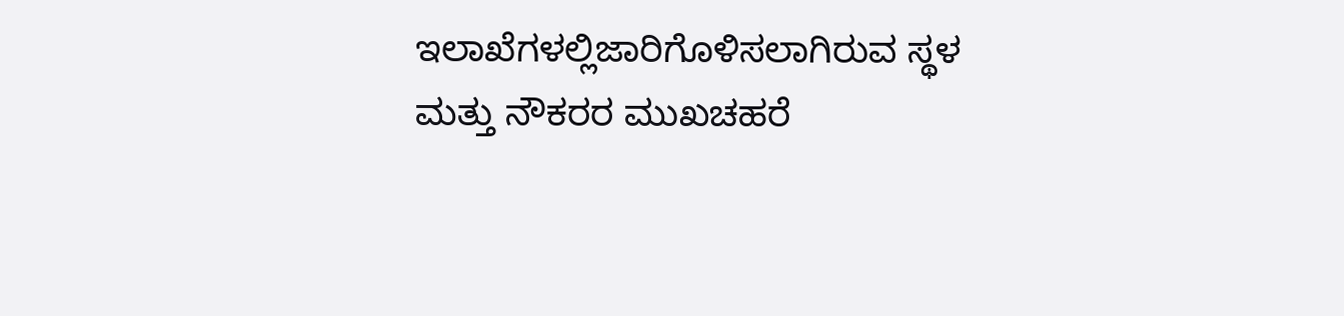ಇಲಾಖೆಗಳಲ್ಲಿಜಾರಿಗೊಳಿಸಲಾಗಿರುವ ಸ್ಥಳ ಮತ್ತು ನೌಕರರ ಮುಖಚಹರೆ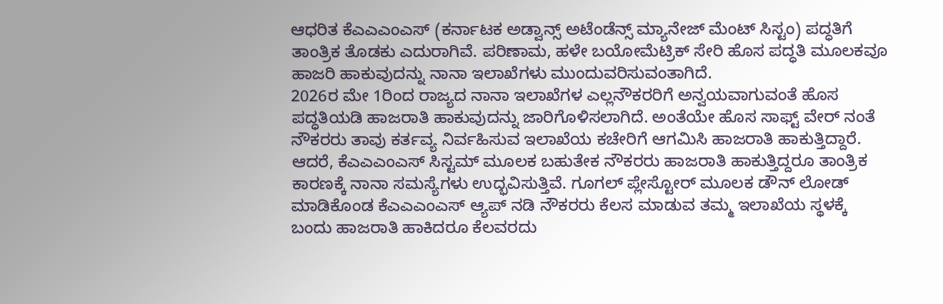ಆಧರಿತ ಕೆಎಎಎಂಎಸ್ (ಕರ್ನಾಟಕ ಅಡ್ವಾನ್ಸ್ ಅಟೆಂಡೆನ್ಸ್ ಮ್ಯಾನೇಜ್ ಮೆಂಟ್ ಸಿಸ್ಟಂ) ಪದ್ಧತಿಗೆ ತಾಂತ್ರಿಕ ತೊಡಕು ಎದುರಾಗಿವೆ. ಪರಿಣಾಮ, ಹಳೇ ಬಯೋಮೆಟ್ರಿಕ್ ಸೇರಿ ಹೊಸ ಪದ್ಧತಿ ಮೂಲಕವೂ ಹಾಜರಿ ಹಾಕುವುದನ್ನು ನಾನಾ ಇಲಾಖೆಗಳು ಮುಂದುವರಿಸುವಂತಾಗಿದೆ.
2026ರ ಮೇ 1ರಿಂದ ರಾಜ್ಯದ ನಾನಾ ಇಲಾಖೆಗಳ ಎಲ್ಲನೌಕರರಿಗೆ ಅನ್ವಯವಾಗುವಂತೆ ಹೊಸ ಪದ್ಧತಿಯಡಿ ಹಾಜರಾತಿ ಹಾಕುವುದನ್ನು ಜಾರಿಗೊಳಿಸಲಾಗಿದೆ. ಅಂತೆಯೇ ಹೊಸ ಸಾಫ್ಟ್ ವೇರ್ ನಂತೆ ನೌಕರರು ತಾವು ಕರ್ತವ್ಯ ನಿರ್ವಹಿಸುವ ಇಲಾಖೆಯ ಕಚೇರಿಗೆ ಆಗಮಿಸಿ ಹಾಜರಾತಿ ಹಾಕುತ್ತಿದ್ದಾರೆ. ಆದರೆ, ಕೆಎಎಎಂಎಸ್ ಸಿಸ್ಟಮ್ ಮೂಲಕ ಬಹುತೇಕ ನೌಕರರು ಹಾಜರಾತಿ ಹಾಕುತ್ತಿದ್ದರೂ ತಾಂತ್ರಿಕ ಕಾರಣಕ್ಕೆ ನಾನಾ ಸಮಸ್ಯೆಗಳು ಉದ್ಭವಿಸುತ್ತಿವೆ. ಗೂಗಲ್ ಪ್ಲೇಸ್ಟೋರ್ ಮೂಲಕ ಡೌನ್ ಲೋಡ್ ಮಾಡಿಕೊಂಡ ಕೆಎಎಎಂಎಸ್ ಆ್ಯಪ್ ನಡಿ ನೌಕರರು ಕೆಲಸ ಮಾಡುವ ತಮ್ಮ ಇಲಾಖೆಯ ಸ್ಥಳಕ್ಕೆ ಬಂದು ಹಾಜರಾತಿ ಹಾಕಿದರೂ ಕೆಲವರದು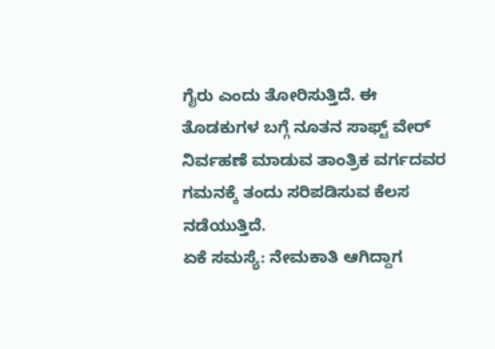ಗೈರು ಎಂದು ತೋರಿಸುತ್ತಿದೆ. ಈ ತೊಡಕುಗಳ ಬಗ್ಗೆ ನೂತನ ಸಾಫ್ಟ್ ವೇರ್ ನಿರ್ವಹಣೆ ಮಾಡುವ ತಾಂತ್ರಿಕ ವರ್ಗದವರ ಗಮನಕ್ಕೆ ತಂದು ಸರಿಪಡಿಸುವ ಕೆಲಸ ನಡೆಯುತ್ತಿದೆ.
ಏಕೆ ಸಮಸ್ಯೆ: ನೇಮಕಾತಿ ಆಗಿದ್ದಾಗ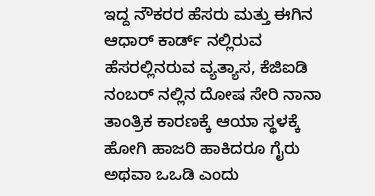ಇದ್ದ ನೌಕರರ ಹೆಸರು ಮತ್ತು ಈಗಿನ ಆಧಾರ್ ಕಾರ್ಡ್ ನಲ್ಲಿರುವ ಹೆಸರಲ್ಲಿನರುವ ವ್ಯತ್ಯಾಸ, ಕೆಜಿಐಡಿ ನಂಬರ್ ನಲ್ಲಿನ ದೋಷ ಸೇರಿ ನಾನಾ ತಾಂತ್ರಿಕ ಕಾರಣಕ್ಕೆ ಆಯಾ ಸ್ಥಳಕ್ಕೆ ಹೋಗಿ ಹಾಜರಿ ಹಾಕಿದರೂ ಗೈರು ಅಥವಾ ಒಒಡಿ ಎಂದು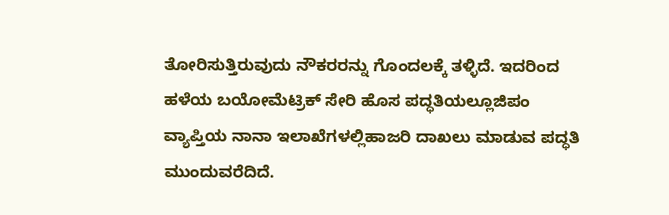ತೋರಿಸುತ್ತಿರುವುದು ನೌಕರರನ್ನು ಗೊಂದಲಕ್ಕೆ ತಳ್ಳಿದೆ. ಇದರಿಂದ ಹಳೆಯ ಬಯೋಮೆಟ್ರಿಕ್ ಸೇರಿ ಹೊಸ ಪದ್ಧತಿಯಲ್ಲೂಜಿಪಂ ವ್ಯಾಪ್ತಿಯ ನಾನಾ ಇಲಾಖೆಗಳಲ್ಲಿಹಾಜರಿ ದಾಖಲು ಮಾಡುವ ಪದ್ಧತಿ ಮುಂದುವರೆದಿದೆ.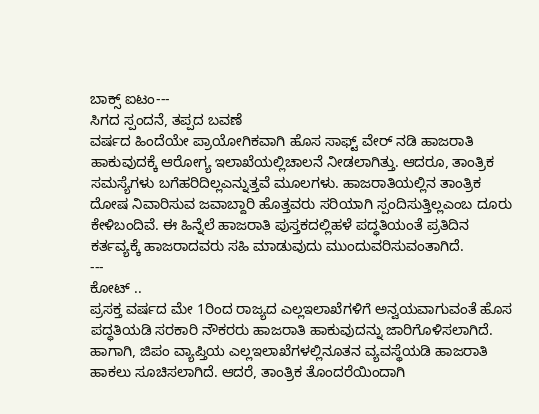ಬಾಕ್ಸ್ ಐಟಂ---
ಸಿಗದ ಸ್ಪಂದನೆ, ತಪ್ಪದ ಬವಣೆ
ವರ್ಷದ ಹಿಂದೆಯೇ ಪ್ರಾಯೋಗಿಕವಾಗಿ ಹೊಸ ಸಾಫ್ಟ್ ವೇರ್ ನಡಿ ಹಾಜರಾತಿ ಹಾಕುವುದಕ್ಕೆ ಆರೋಗ್ಯ ಇಲಾಖೆಯಲ್ಲಿಚಾಲನೆ ನೀಡಲಾಗಿತ್ತು. ಆದರೂ, ತಾಂತ್ರಿಕ ಸಮಸ್ಯೆಗಳು ಬಗೆಹರಿದಿಲ್ಲಎನ್ನುತ್ತವೆ ಮೂಲಗಳು. ಹಾಜರಾತಿಯಲ್ಲಿನ ತಾಂತ್ರಿಕ ದೋಷ ನಿವಾರಿಸುವ ಜವಾಬ್ದಾರಿ ಹೊತ್ತವರು ಸರಿಯಾಗಿ ಸ್ಪಂದಿಸುತ್ತಿಲ್ಲಎಂಬ ದೂರು ಕೇಳಿಬಂದಿವೆ. ಈ ಹಿನ್ನೆಲೆ ಹಾಜರಾತಿ ಪುಸ್ತಕದಲ್ಲಿಹಳೆ ಪದ್ಧತಿಯಂತೆ ಪ್ರತಿದಿನ ಕರ್ತವ್ಯಕ್ಕೆ ಹಾಜರಾದವರು ಸಹಿ ಮಾಡುವುದು ಮುಂದುವರಿಸುವಂತಾಗಿದೆ.
---
ಕೋಟ್ ..
ಪ್ರಸಕ್ತ ವರ್ಷದ ಮೇ 1ರಿಂದ ರಾಜ್ಯದ ಎಲ್ಲಇಲಾಖೆಗಳಿಗೆ ಅನ್ವಯವಾಗುವಂತೆ ಹೊಸ ಪದ್ಧತಿಯಡಿ ಸರಕಾರಿ ನೌಕರರು ಹಾಜರಾತಿ ಹಾಕುವುದನ್ನು ಜಾರಿಗೊಳಿಸಲಾಗಿದೆ. ಹಾಗಾಗಿ, ಜಿಪಂ ವ್ಯಾಪ್ತಿಯ ಎಲ್ಲಇಲಾಖೆಗಳಲ್ಲಿನೂತನ ವ್ಯವಸ್ಥೆಯಡಿ ಹಾಜರಾತಿ ಹಾಕಲು ಸೂಚಿಸಲಾಗಿದೆ. ಆದರೆ, ತಾಂತ್ರಿಕ ತೊಂದರೆಯಿಂದಾಗಿ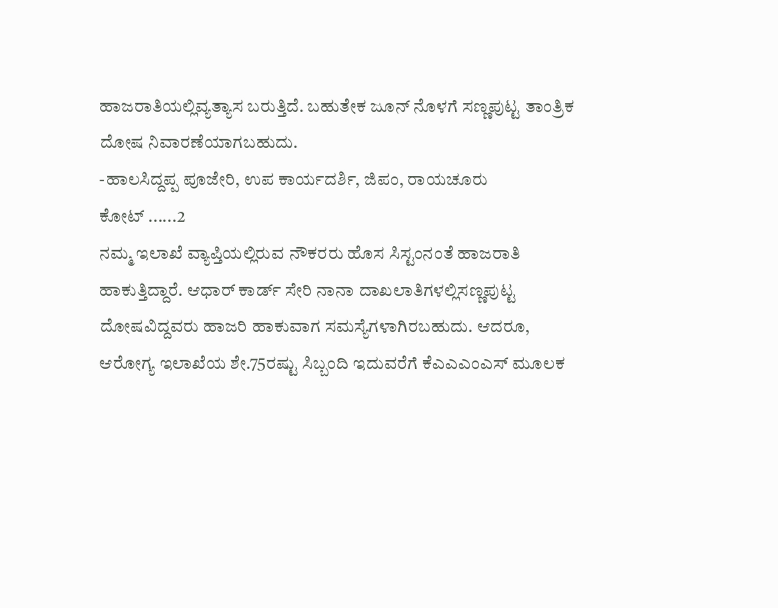ಹಾಜರಾತಿಯಲ್ಲಿವ್ಯತ್ಯಾಸ ಬರುತ್ತಿದೆ. ಬಹುತೇಕ ಜೂನ್ ನೊಳಗೆ ಸಣ್ಣಪುಟ್ಟ ತಾಂತ್ರಿಕ ದೋಷ ನಿವಾರಣೆಯಾಗಬಹುದು.
-ಹಾಲಸಿದ್ದಪ್ಪ ಪೂಜೇರಿ, ಉಪ ಕಾರ್ಯದರ್ಶಿ, ಜಿಪಂ, ರಾಯಚೂರು
ಕೋಟ್ ......2
ನಮ್ಮ ಇಲಾಖೆ ವ್ಯಾಪ್ತಿಯಲ್ಲಿರುವ ನೌಕರರು ಹೊಸ ಸಿಸ್ಟಂನಂತೆ ಹಾಜರಾತಿ ಹಾಕುತ್ತಿದ್ದಾರೆ. ಆಧಾರ್ ಕಾರ್ಡ್ ಸೇರಿ ನಾನಾ ದಾಖಲಾತಿಗಳಲ್ಲಿಸಣ್ಣಪುಟ್ಟ ದೋಷವಿದ್ದವರು ಹಾಜರಿ ಹಾಕುವಾಗ ಸಮಸ್ಯೆಗಳಾಗಿರಬಹುದು. ಆದರೂ, ಆರೋಗ್ಯ ಇಲಾಖೆಯ ಶೇ.75ರಷ್ಟು ಸಿಬ್ಬಂದಿ ಇದುವರೆಗೆ ಕೆಎಎಎಂಎಸ್ ಮೂಲಕ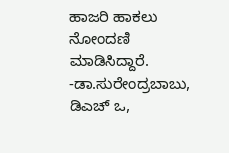ಹಾಜರಿ ಹಾಕಲು ನೋಂದಣಿ ಮಾಡಿಸಿದ್ದಾರೆ.
-ಡಾ.ಸುರೇಂದ್ರಬಾಬು, ಡಿಎಚ್ ಒ,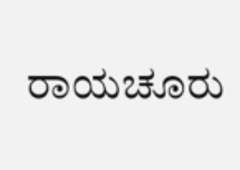ರಾಯಚೂರು